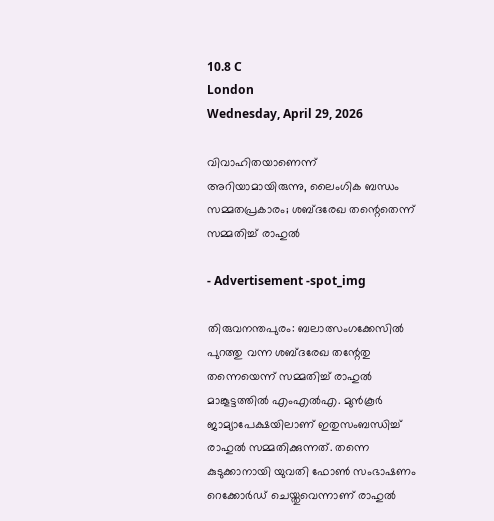10.8 C
London
Wednesday, April 29, 2026

വിവാഹിതയാണെന്ന് അറിയാമായിരുന്നു, ലൈംഗിക ബന്ധം സമ്മതപ്രകാരം; ശബ്ദരേഖ തന്റെതെന്ന് സമ്മതിച്ച് രാഹുൽ

- Advertisement -spot_img

തിരുവനന്തപുരം: ബലാത്സംഗക്കേസില്‍ പുറത്തു വന്ന ശബ്ദരേഖ തന്റേതു തന്നെയെന്ന് സമ്മതിച്ച് രാഹുല്‍ മാങ്കൂട്ടത്തില്‍ എംഎല്‍എ. മുന്‍കൂര്‍ ജാമ്യാപേക്ഷയിലാണ് ഇതുസംബന്ധിച്ച് രാഹുല്‍ സമ്മതിക്കുന്നത്. തന്നെ കുടുക്കാനായി യുവതി ഫോണ്‍ സംഭാഷണം റെക്കോര്‍ഡ് ചെയ്തുവെന്നാണ് രാഹുല്‍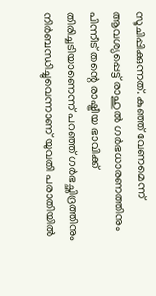സൂചിപ്പിക്കുന്നത്. കുഞ്ഞ് വേണമെന്ന് ആവശ്യപ്പെട്ട് രാഹുൽ ഗര്‍ഭധാരണത്തിനും പിന്നീട് തന്റെ രാഷ്ട്രീയ ഭാവിക്ക് തിരിച്ചടിയാണെന്ന് പറഞ്ഞ് ഗര്‍ഭച്ഛിദ്രത്തിനും നിര്‍ബന്ധിച്ചുവെന്നാണ് യുവതി പരാതിയിൽ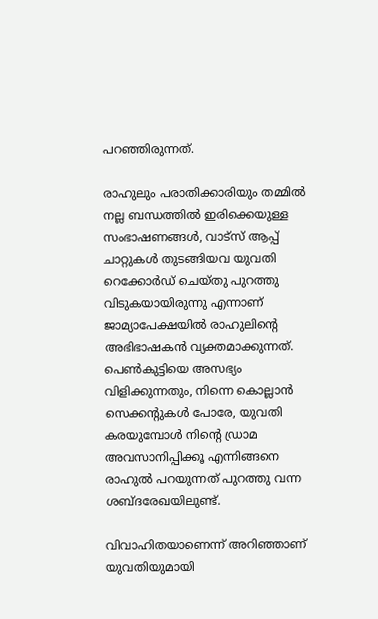പറഞ്ഞിരുന്നത്.

രാഹുലും പരാതിക്കാരിയും തമ്മില്‍ നല്ല ബന്ധത്തില്‍ ഇരിക്കെയുള്ള സംഭാഷണങ്ങള്‍, വാട്‌സ് ആപ്പ് ചാറ്റുകള്‍ തുടങ്ങിയവ യുവതി റെക്കോര്‍ഡ് ചെയ്തു പുറത്തു വിടുകയായിരുന്നു എന്നാണ് ജാമ്യാപേക്ഷയില്‍ രാഹുലിന്റെ അഭിഭാഷകന്‍ വ്യക്തമാക്കുന്നത്. പെണ്‍കുട്ടിയെ അസഭ്യം വിളിക്കുന്നതും, നിന്നെ കൊല്ലാന്‍ സെക്കന്റുകള്‍ പോരേ, യുവതി കരയുമ്പോള്‍ നിന്റെ ഡ്രാമ അവസാനിപ്പിക്കൂ എന്നിങ്ങനെ രാഹുൽ പറയുന്നത് പുറത്തു വന്ന ശബ്ദരേഖയിലുണ്ട്.

വിവാഹിതയാണെന്ന് അറിഞ്ഞാണ് യുവതിയുമായി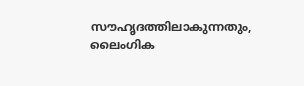സൗഹൃദത്തിലാകുന്നതും, ലൈംഗിക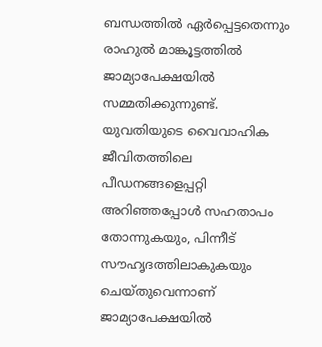ബന്ധത്തില്‍ ഏര്‍പ്പെട്ടതെന്നും രാഹുല്‍ മാങ്കൂട്ടത്തില്‍ ജാമ്യാപേക്ഷയില്‍ സമ്മതിക്കുന്നുണ്ട്. യുവതിയുടെ വൈവാഹിക ജീവിതത്തിലെ പീഡനങ്ങളെപ്പറ്റി അറിഞ്ഞപ്പോള്‍ സഹതാപം തോന്നുകയും, പിന്നീട് സൗഹൃദത്തിലാകുകയും ചെയ്തുവെന്നാണ് ജാമ്യാപേക്ഷയില്‍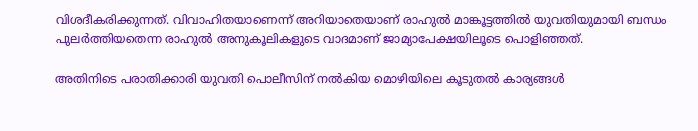വിശദീകരിക്കുന്നത്. വിവാഹിതയാണെന്ന് അറിയാതെയാണ് രാഹുല്‍ മാങ്കൂട്ടത്തില്‍ യുവതിയുമായി ബന്ധം പുലര്‍ത്തിയതെന്ന രാഹുല്‍ അനുകൂലികളുടെ വാദമാണ് ജാമ്യാപേക്ഷയിലൂടെ പൊളിഞ്ഞത്.

അതിനിടെ പരാതിക്കാരി യുവതി പൊലീസിന് നല്‍കിയ മൊഴിയിലെ കൂടുതല്‍ കാര്യങ്ങള്‍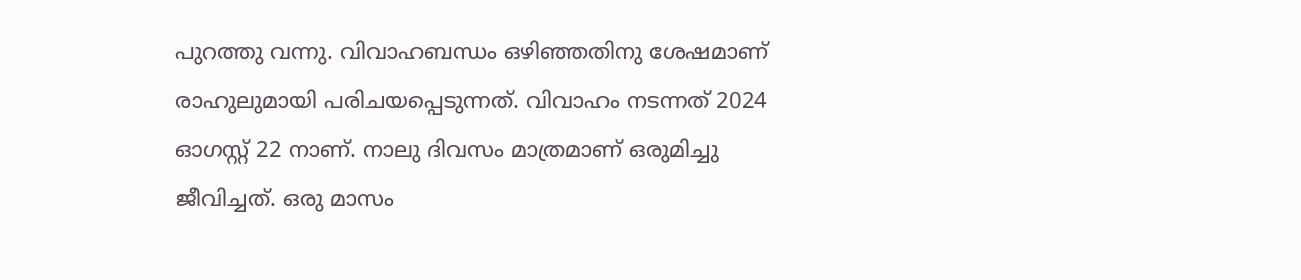പുറത്തു വന്നു. വിവാഹബന്ധം ഒഴിഞ്ഞതിനു ശേഷമാണ് രാഹുലുമായി പരിചയപ്പെടുന്നത്. വിവാഹം നടന്നത് 2024 ഓഗസ്റ്റ് 22 നാണ്. നാലു ദിവസം മാത്രമാണ് ഒരുമിച്ചു ജീവിച്ചത്. ഒരു മാസം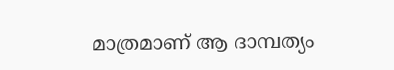മാത്രമാണ് ആ ദാമ്പത്യം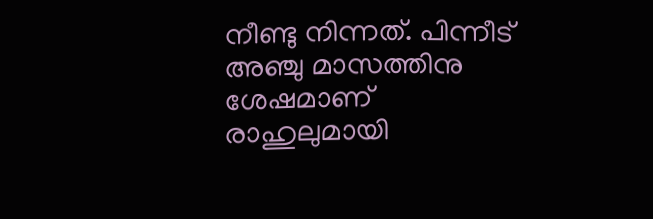നീണ്ടു നിന്നത്. പിന്നീട് അഞ്ചു മാസത്തിനു ശേഷമാണ് രാഹുലുമായി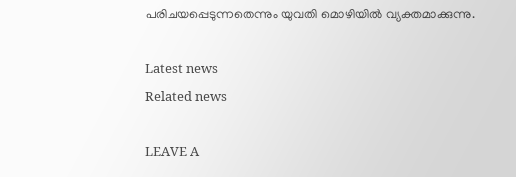പരിചയപ്പെടുന്നതെന്നും യുവതി മൊഴിയില്‍ വ്യക്തമാക്കുന്നു.

Latest news
Related news

LEAVE A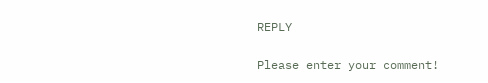REPLY

Please enter your comment!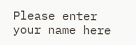Please enter your name here